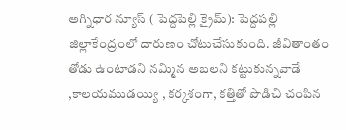అగ్నిధార న్యూస్ ( పెద్దపెల్లి క్రైమ్): పెద్దపల్లి జిల్లాకేంద్రంలో దారుణం చోటుచేసుకుంది. జీవితాంతం తోడు ఉంటాడని నమ్మిన అబలని కట్టుకున్నవాడే ,కాలయముడయ్యి , కర్కశంగా, కత్తితో పొడిచి చంపిన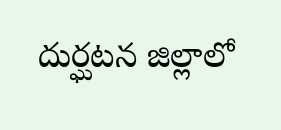దుర్ఘటన జిల్లాలో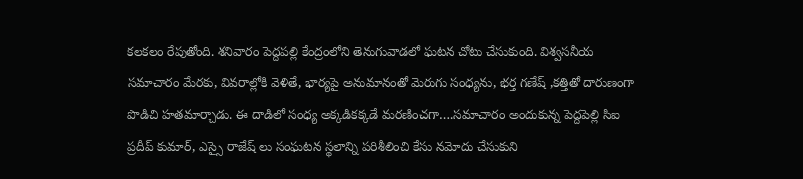కలకలం రేపుతోంది. శనివారం పెద్దపల్లి కేంద్రంలోని తెనుగువాడలో ఘటన చోటు చేసుకుంది. విశ్వసనీయ సమాచారం మేరకు, వివరాల్లోకి వెళితే, భార్యపై అనుమానంతో మెరుగు సంధ్యను, భర్త గణేష్ ,కత్తితో దారుణంగా పొడిచి హతమార్చాడు. ఈ దాడిలో సంధ్య అక్కడికక్కడే మరణించగా….సమాచారం అందుకున్న పెద్దపెల్లి సిఐ ప్రదీప్ కుమార్, ఎస్సై రాజేష్ లు సంఘటన స్థలాన్ని పరిశీలించి కేసు నమోదు చేసుకుని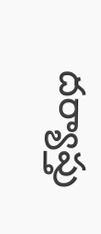దర్యాప్తు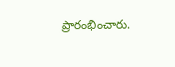ప్రారంభించారు.